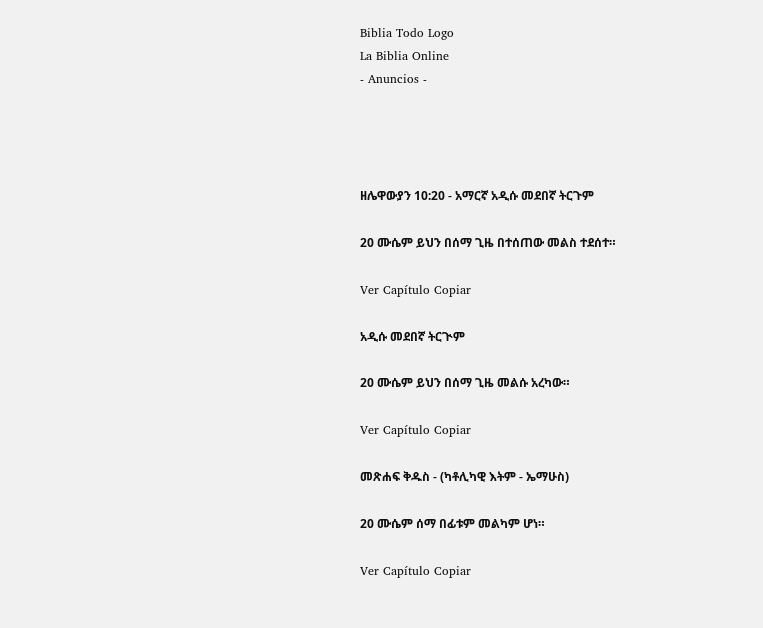Biblia Todo Logo
La Biblia Online
- Anuncios -




ዘሌዋውያን 10:20 - አማርኛ አዲሱ መደበኛ ትርጉም

20 ሙሴም ይህን በሰማ ጊዜ በተሰጠው መልስ ተደሰተ።

Ver Capítulo Copiar

አዲሱ መደበኛ ትርጒም

20 ሙሴም ይህን በሰማ ጊዜ መልሱ አረካው።

Ver Capítulo Copiar

መጽሐፍ ቅዱስ - (ካቶሊካዊ እትም - ኤማሁስ)

20 ሙሴም ሰማ በፊቱም መልካም ሆነ።

Ver Capítulo Copiar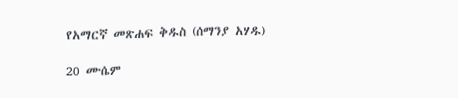የአማርኛ መጽሐፍ ቅዱስ (ሰማንያ አሃዱ)

20 ሙሴም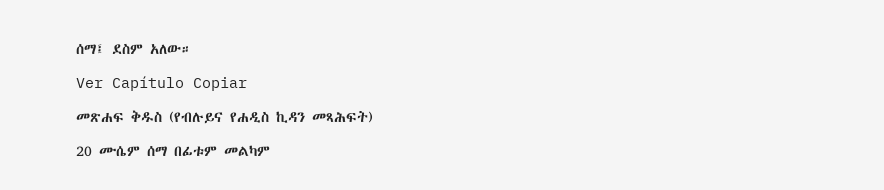ሰማ፤ ደስም አለው።

Ver Capítulo Copiar

መጽሐፍ ቅዱስ (የብሉይና የሐዲስ ኪዳን መጻሕፍት)

20 ሙሴም ሰማ በፊቱም መልካም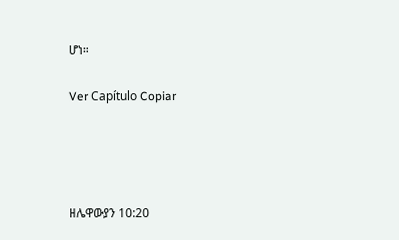ሆነ።

Ver Capítulo Copiar




ዘሌዋውያን 10:20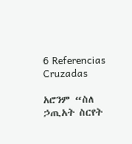6 Referencias Cruzadas

አሮንም “ስለ ኃጢአት ስርየት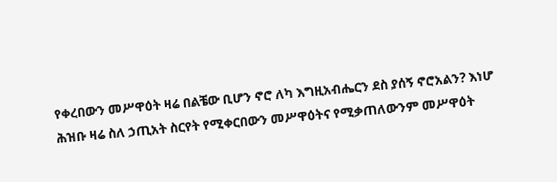የቀረበውን መሥዋዕት ዛሬ በልቼው ቢሆን ኖሮ ለካ እግዚአብሔርን ደስ ያሰኝ ኖሮአልን? እነሆ ሕዝቡ ዛሬ ስለ ኃጢአት ስርየት የሚቀርበውን መሥዋዕትና የሚቃጠለውንም መሥዋዕት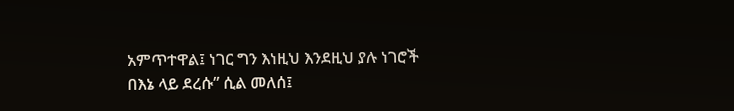አምጥተዋል፤ ነገር ግን እነዚህ እንደዚህ ያሉ ነገሮች በእኔ ላይ ደረሱ” ሲል መለሰ፤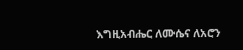እግዚአብሔር ለሙሴና ለአሮን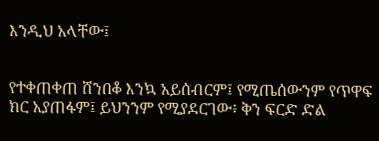እንዲህ አላቸው፤


የተቀጠቀጠ ሸንበቆ እንኳ አይሰብርም፤ የሚጤሰውንም የጥዋፍ ክር አያጠፋም፤ ይህንንም የሚያደርገው፥ ቅን ፍርድ ድል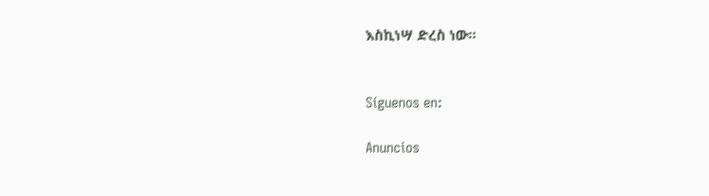እስኪነሣ ድረስ ነው።


Síguenos en:

Anuncios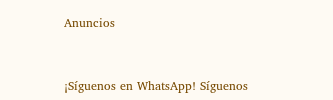Anuncios


¡Síguenos en WhatsApp! Síguenos